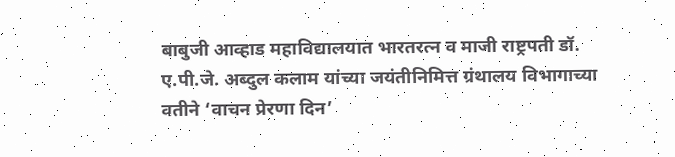बाबुजी आव्हाड महाविद्यालयात भारतरत्न व माजी राष्ट्रपती डॉ. ए.पी.जे. अब्दुल कलाम यांच्या जयंतीनिमित्त ग्रंथालय विभागाच्या वतीने ‘वाचन प्रेरणा दिन’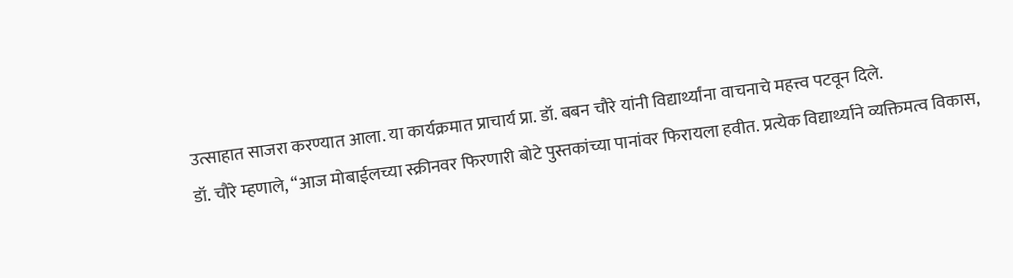उत्साहात साजरा करण्यात आला. या कार्यक्रमात प्राचार्य प्रा. डॉ. बबन चौरे यांनी विद्यार्थ्यांना वाचनाचे महत्त्व पटवून दिले.
डॉ. चौरे म्हणाले, “आज मोबाईलच्या स्क्रीनवर फिरणारी बोटे पुस्तकांच्या पानांवर फिरायला हवीत. प्रत्येक विद्यार्थ्याने व्यक्तिमत्व विकास,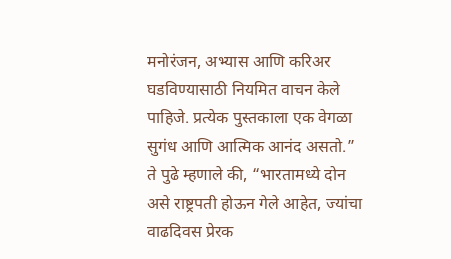मनोरंजन, अभ्यास आणि करिअर घडविण्यासाठी नियमित वाचन केले पाहिजे. प्रत्येक पुस्तकाला एक वेगळा सुगंध आणि आत्मिक आनंद असतो.”
ते पुढे म्हणाले की, “भारतामध्ये दोन असे राष्ट्रपती होऊन गेले आहेत, ज्यांचा वाढदिवस प्रेरक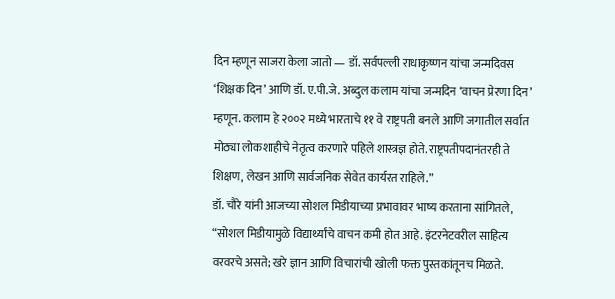दिन म्हणून साजरा केला जातो — डॉ. सर्वपल्ली राधाकृष्णन यांचा जन्मदिवस ‘शिक्षक दिन’ आणि डॉ. ए.पी.जे. अब्दुल कलाम यांचा जन्मदिन ‘वाचन प्रेरणा दिन’ म्हणून. कलाम हे २००२ मध्ये भारताचे ११ वे राष्ट्रपती बनले आणि जगातील सर्वात मोठ्या लोकशाहीचे नेतृत्व करणारे पहिले शास्त्रज्ञ होते. राष्ट्रपतीपदानंतरही ते शिक्षण, लेखन आणि सार्वजनिक सेवेत कार्यरत राहिले.”
डॉ. चौरे यांनी आजच्या सोशल मिडीयाच्या प्रभावावर भाष्य करताना सांगितले, “सोशल मिडीयामुळे विद्यार्थ्यांचे वाचन कमी होत आहे. इंटरनेटवरील साहित्य वरवरचे असते; खरे ज्ञान आणि विचारांची खोली फक्त पुस्तकांतूनच मिळते.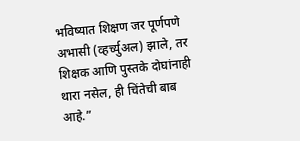भविष्यात शिक्षण जर पूर्णपणे अभासी (व्हर्च्युअल) झाले, तर शिक्षक आणि पुस्तके दोघांनाही थारा नसेल, ही चिंतेची बाब आहे.”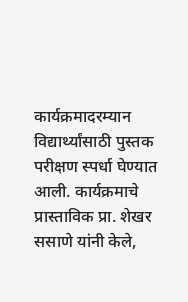कार्यक्रमादरम्यान विद्यार्थ्यांसाठी पुस्तक परीक्षण स्पर्धा घेण्यात आली. कार्यक्रमाचे प्रास्ताविक प्रा. शेखर ससाणे यांनी केले,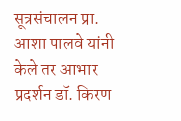सूत्रसंचालन प्रा. आशा पालवे यांनी केले तर आभार प्रदर्शन डॉ. किरण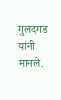गुलदगड यांनी मानले.